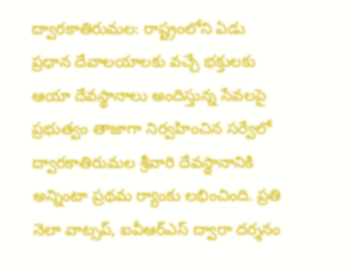ద్వారకాతిరుమల: రాష్ట్రంలోని ఏడు ప్రధాన దేవాలయాలకు వచ్చే భక్తులకు ఆయా దేవస్థానాలు అందిస్తున్న సేవలపై ప్రభుత్వం తాజాగా నిర్వహించిన సర్వేలో ద్వారకాతిరుమల శ్రీవారి దేవస్థానానికి అన్నింటా ప్రథమ ర్యాంకు లభించింది. ప్రతి నెలా వాట్సప్, ఐవీఆర్ఎస్ ద్వారా దర్శనం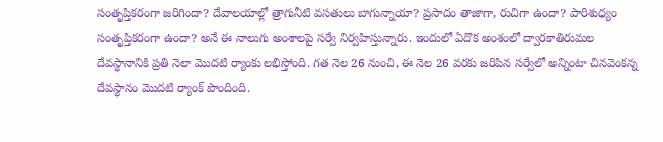సంతృప్తికరంగా జరిగిందా? దేవాలయాల్లో త్రాగునీటి వసతులు బాగున్నాయా? ప్రసాదం తాజాగా, రుచిగా ఉందా? పారిశుధ్యం సంతృప్తికరంగా ఉందా? అనే ఈ నాలుగు అంశాలపై సర్వే నిర్వహిస్తున్నారు. ఇందులో ఏదొక అంశంలో ద్వారకాతిరుమల దేవస్థానానికి ప్రతి నెలా మొదటి ర్యాంకు లభిస్తోంది. గత నెల 26 నుంచి, ఈ నెల 26 వరకు జరిపిన సర్వేలో అన్నింటా చినవెంకన్న దేవస్థానం మొదటి ర్యాంక్ పొందింది.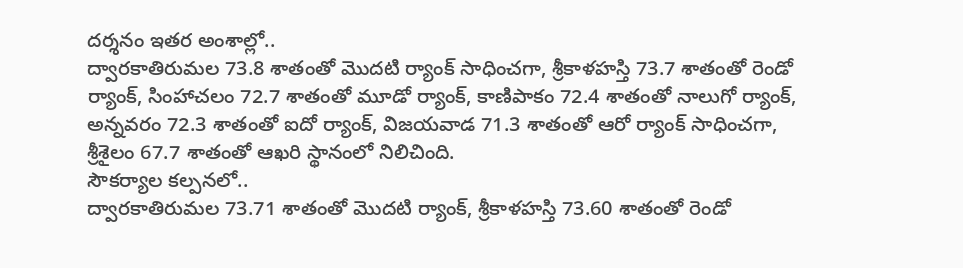దర్శనం ఇతర అంశాల్లో..
ద్వారకాతిరుమల 73.8 శాతంతో మొదటి ర్యాంక్ సాధించగా, శ్రీకాళహస్తి 73.7 శాతంతో రెండో ర్యాంక్, సింహాచలం 72.7 శాతంతో మూడో ర్యాంక్, కాణిపాకం 72.4 శాతంతో నాలుగో ర్యాంక్, అన్నవరం 72.3 శాతంతో ఐదో ర్యాంక్, విజయవాడ 71.3 శాతంతో ఆరో ర్యాంక్ సాధించగా, శ్రీశైలం 67.7 శాతంతో ఆఖరి స్థానంలో నిలిచింది.
సౌకర్యాల కల్పనలో..
ద్వారకాతిరుమల 73.71 శాతంతో మొదటి ర్యాంక్, శ్రీకాళహస్తి 73.60 శాతంతో రెండో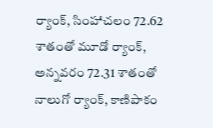ర్యాంక్, సింహాచలం 72.62 శాతంతో మూడో ర్యాంక్, అన్నవరం 72.31 శాతంతో నాలుగో ర్యాంక్, కాణిపాకం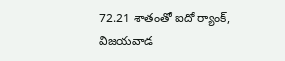72.21 శాతంతో ఐదో ర్యాంక్, విజయవాడ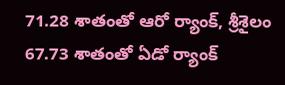71.28 శాతంతో ఆరో ర్యాంక్, శ్రీశైలం 67.73 శాతంతో ఏడో ర్యాంక్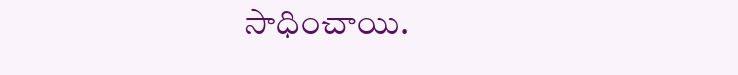సాధించాయి.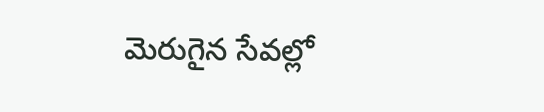మెరుగైన సేవల్లో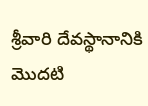శ్రీవారి దేవస్థానానికి మొదటి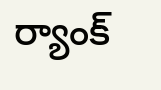ర్యాంక్